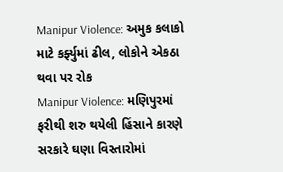Manipur Violence: અમુક કલાકો માટે કર્ફ્યુમાં ઢીલ, લોકોને એકઠા થવા પર રોક
Manipur Violence: મણિપુરમાં ફરીથી શરુ થયેલી હિંસાને કારણે સરકારે ઘણા વિસ્તારોમાં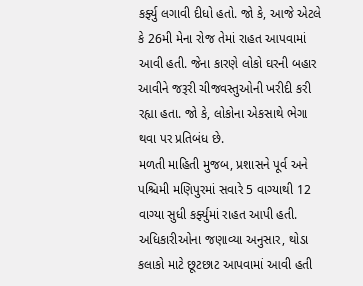કર્ફ્યુ લગાવી દીધો હતો. જો કે, આજે એટલે કે 26મી મેના રોજ તેમાં રાહત આપવામાં આવી હતી. જેના કારણે લોકો ઘરની બહાર આવીને જરૂરી ચીજવસ્તુઓની ખરીદી કરી રહ્યા હતા. જો કે, લોકોના એકસાથે ભેગા થવા પર પ્રતિબંધ છે.
મળતી માહિતી મુજબ, પ્રશાસને પૂર્વ અને પશ્ચિમી મણિપુરમાં સવારે 5 વાગ્યાથી 12 વાગ્યા સુધી કર્ફ્યુમાં રાહત આપી હતી. અધિકારીઓના જણાવ્યા અનુસાર, થોડા કલાકો માટે છૂટછાટ આપવામાં આવી હતી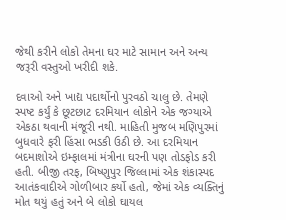જેથી કરીને લોકો તેમના ઘર માટે સામાન અને અન્ય જરૂરી વસ્તુઓ ખરીદી શકે.

દવાઓ અને ખાદ્ય પદાર્થોનો પુરવઠો ચાલુ છે. તેમણે સ્પષ્ટ કર્યું કે છૂટછાટ દરમિયાન લોકોને એક જગ્યાએ એકઠા થવાની મંજૂરી નથી. માહિતી મુજબ મણિપુરમાં બુધવારે ફરી હિંસા ભડકી ઉઠી છે. આ દરમિયાન બદમાશોએ ઇમ્ફાલમાં મંત્રીના ઘરની પણ તોડફોડ કરી હતી. બીજી તરફ, બિષ્ણુપુર જિલ્લામાં એક શંકાસ્પદ આતંકવાદીએ ગોળીબાર કર્યો હતો, જેમાં એક વ્યક્તિનું મોત થયું હતું અને બે લોકો ઘાયલ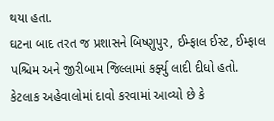થયા હતા.
ઘટના બાદ તરત જ પ્રશાસને બિષ્ણુપુર, ઈમ્ફાલ ઈસ્ટ, ઈમ્ફાલ પશ્ચિમ અને જીરીબામ જિલ્લામાં કર્ફ્યુ લાદી દીધો હતો. કેટલાક અહેવાલોમાં દાવો કરવામાં આવ્યો છે કે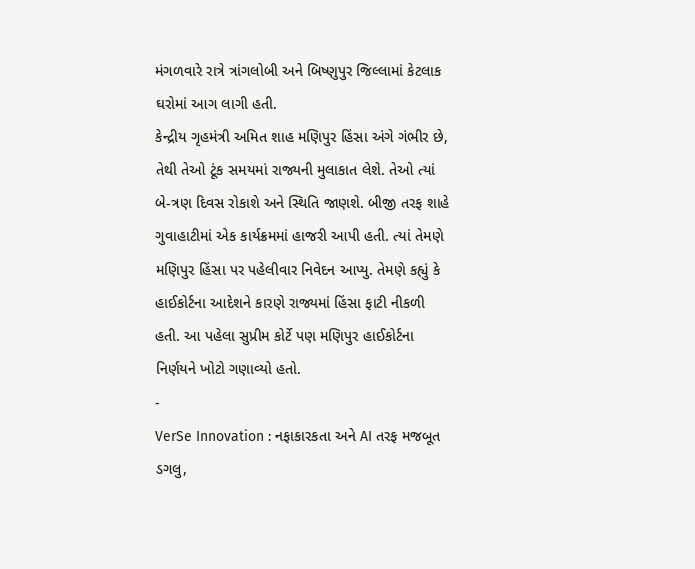મંગળવારે રાત્રે ત્રાંગલોબી અને બિષ્ણુપુર જિલ્લામાં કેટલાક ઘરોમાં આગ લાગી હતી.
કેન્દ્રીય ગૃહમંત્રી અમિત શાહ મણિપુર હિંસા અંગે ગંભીર છે, તેથી તેઓ ટૂંક સમયમાં રાજ્યની મુલાકાત લેશે. તેઓ ત્યાં બે-ત્રણ દિવસ રોકાશે અને સ્થિતિ જાણશે. બીજી તરફ શાહે ગુવાહાટીમાં એક કાર્યક્રમમાં હાજરી આપી હતી. ત્યાં તેમણે મણિપુર હિંસા પર પહેલીવાર નિવેદન આપ્યુ. તેમણે કહ્યું કે હાઈકોર્ટના આદેશને કારણે રાજ્યમાં હિંસા ફાટી નીકળી હતી. આ પહેલા સુપ્રીમ કોર્ટે પણ મણિપુર હાઈકોર્ટના નિર્ણયને ખોટો ગણાવ્યો હતો.
-
VerSe Innovation : નફાકારકતા અને AI તરફ મજબૂત ડગલુ,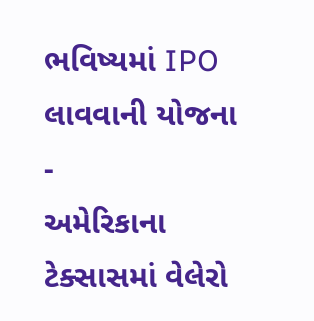ભવિષ્યમાં IPO લાવવાની યોજના -
અમેરિકાના ટેક્સાસમાં વેલેરો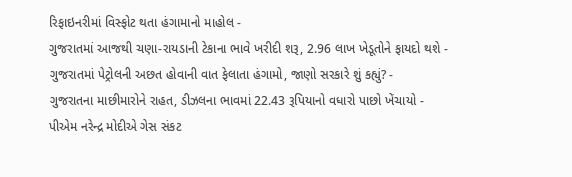રિફાઇનરીમાં વિસ્ફોટ થતા હંગામાનો માહોલ -
ગુજરાતમાં આજથી ચણા-રાયડાની ટેકાના ભાવે ખરીદી શરૂ, 2.96 લાખ ખેડૂતોને ફાયદો થશે -
ગુજરાતમાં પેટ્રોલની અછત હોવાની વાત ફેલાતા હંગામો, જાણો સરકારે શું કહ્યું? -
ગુજરાતના માછીમારોને રાહત, ડીઝલના ભાવમાં 22.43 રૂપિયાનો વધારો પાછો ખેંચાયો -
પીએમ નરેન્દ્ર મોદીએ ગેસ સંકટ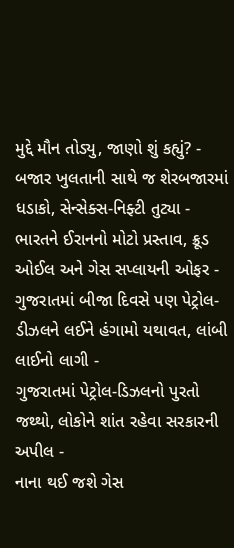મુદ્દે મૌન તોડ્યુ, જાણો શું કહ્યું? -
બજાર ખુલતાની સાથે જ શેરબજારમાં ધડાકો, સેન્સેક્સ-નિફ્ટી તુટ્યા -
ભારતને ઈરાનનો મોટો પ્રસ્તાવ, ક્રૂડ ઓઈલ અને ગેસ સપ્લાયની ઓફર -
ગુજરાતમાં બીજા દિવસે પણ પેટ્રોલ-ડીઝલને લઈને હંગામો યથાવત, લાંબી લાઈનો લાગી -
ગુજરાતમાં પેટ્રોલ-ડિઝલનો પુરતો જથ્થો, લોકોને શાંત રહેવા સરકારની અપીલ -
નાના થઈ જશે ગેસ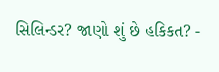સિલિન્ડર? જાણો શું છે હકિકત? -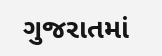ગુજરાતમાં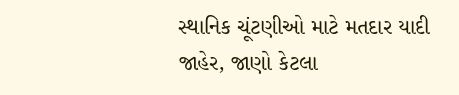સ્થાનિક ચૂંટણીઓ માટે મતદાર યાદી જાહેર, જાણો કેટલા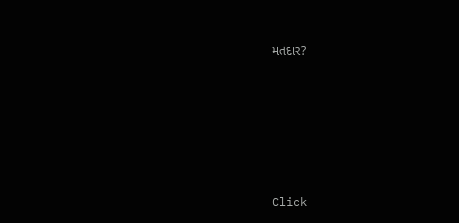મતદાર?






Click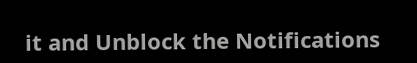it and Unblock the Notifications